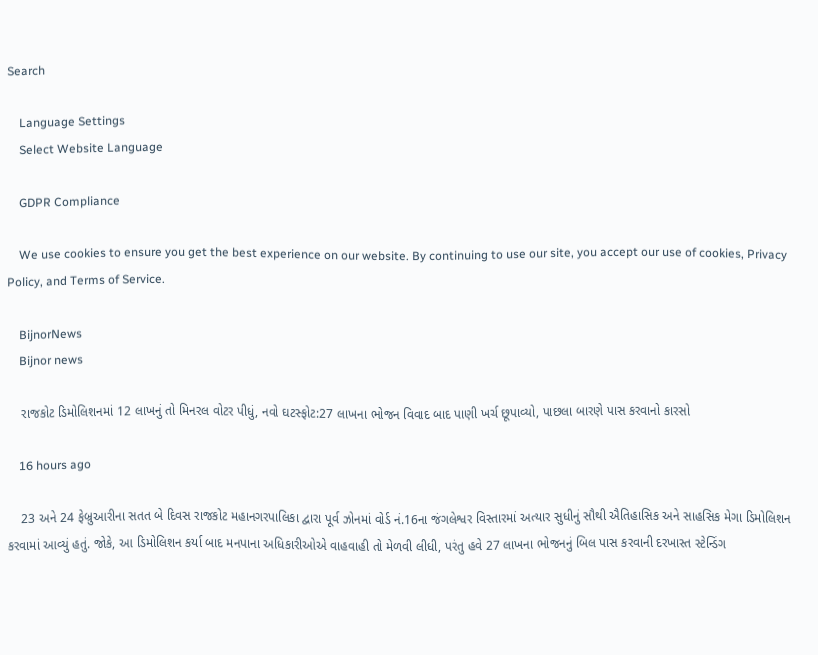Search

    Language Settings
    Select Website Language

    GDPR Compliance

    We use cookies to ensure you get the best experience on our website. By continuing to use our site, you accept our use of cookies, Privacy Policy, and Terms of Service.

    BijnorNews
    Bijnor news

    રાજકોટ ડિમોલિશનમાં 12 લાખનું તો મિનરલ વોટર પીધું, નવો ઘટસ્ફોટ:27 લાખના ભોજન વિવાદ બાદ પાણી ખર્ચ છૂપાવ્યો, પાછલા બારણે પાસ કરવાનો કારસો

    16 hours ago

    23 અને 24 ફેબ્રુઆરીના સતત બે દિવસ રાજકોટ મહાનગરપાલિકા દ્વારા પૂર્વ ઝોનમાં વોર્ડ નં.16ના જંગલેશ્વર વિસ્તારમાં અત્યાર સુધીનું સૌથી ઐતિહાસિક અને સાહસિક મેગા ડિમોલિશન કરવામાં આવ્યું હતું. જોકે, આ ડિમોલિશન કર્યા બાદ મનપાના અધિકારીઓએ વાહવાહી તો મેળવી લીધી, પરંતુ હવે 27 લાખના ભોજનનું બિલ પાસ કરવાની દરખાસ્ત સ્ટેન્ડિંગ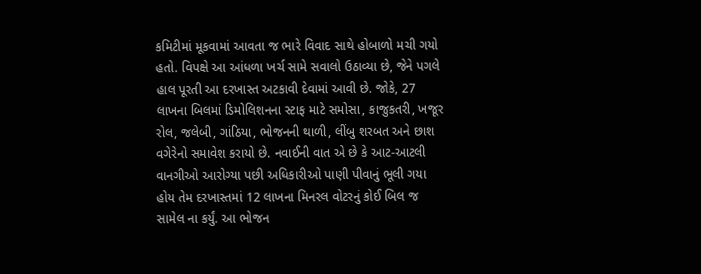કમિટીમાં મૂકવામાં આવતા જ ભારે વિવાદ સાથે હોબાળો મચી ગયો હતો. વિપક્ષે આ આંધળા ખર્ચ સામે સવાલો ઉઠાવ્યા છે, જેને પગલે હાલ પૂરતી આ દરખાસ્ત અટકાવી દેવામાં આવી છે. જોકે, 27 લાખના બિલમાં ડિમોલિશનના સ્ટાફ માટે સમોસા, કાજુકતરી, ખજૂર રોલ, જલેબી, ગાંઠિયા, ભોજનની થાળી, લીંબુ શરબત અને છાશ વગેરેનો સમાવેશ કરાયો છે. નવાઈની વાત એ છે કે આટ-આટલી વાનગીઓ આરોગ્યા પછી અધિકારીઓ પાણી પીવાનું ભૂલી ગયા હોય તેમ દરખાસ્તમાં 12 લાખના મિનરલ વોટરનું કોઈ બિલ જ સામેલ ના કર્યું. આ ભોજન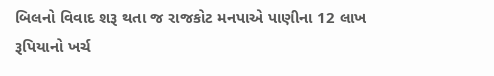બિલનો વિવાદ શરૂ થતા જ રાજકોટ મનપાએ પાણીના 12 લાખ રૂપિયાનો ખર્ચ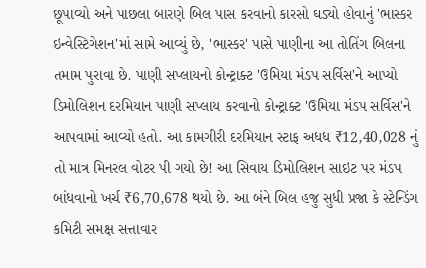છૂપાવ્યો અને પાછલા બારણે બિલ પાસ કરવાનો કારસો ઘડ્યો હોવાનું 'ભાસ્કર ઇન્વેસ્ટિગેશન'માં સામે આવ્યું છે, 'ભાસ્કર' પાસે પાણીના આ તોતિંગ બિલના તમામ પુરાવા છે. પાણી સપ્લાયનો કોન્ટ્રાક્ટ 'ઉમિયા મંડપ સર્વિસ'ને આપ્યો ડિમોલિશન દરમિયાન પાણી સપ્લાય કરવાનો કોન્ટ્રાક્ટ 'ઉમિયા મંડપ સર્વિસ'ને આપવામાં આવ્યો હતો. આ કામગીરી દરમિયાન સ્ટાફ અધધ ₹12,40,028 નું તો માત્ર મિનરલ વોટર પી ગયો છે! આ સિવાય ડિમોલિશન સાઇટ પર મંડપ બાંધવાનો ખર્ચ ₹6,70,678 થયો છે. આ બંને બિલ હજુ સુધી પ્રજા કે સ્ટેન્ડિંગ કમિટી સમક્ષ સત્તાવાર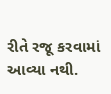રીતે રજૂ કરવામાં આવ્યા નથી.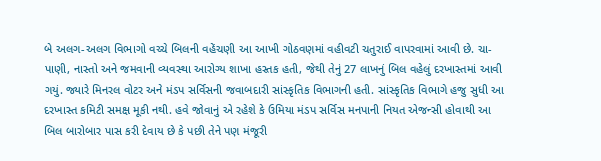બે અલગ-અલગ વિભાગો વચ્ચે બિલની વહેંચણી આ આખી ગોઠવણમાં વહીવટી ચતુરાઈ વાપરવામાં આવી છે. ચા-પાણી, નાસ્તો અને જમવાની વ્યવસ્થા આરોગ્ય શાખા હસ્તક હતી, જેથી તેનું 27 લાખનું બિલ વહેલું દરખાસ્તમાં આવી ગયું. જ્યારે મિનરલ વોટર અને મંડપ સર્વિસની જવાબદારી સાંસ્કૃતિક વિભાગની હતી. સાંસ્કૃતિક વિભાગે હજુ સુધી આ દરખાસ્ત કમિટી સમક્ષ મૂકી નથી. હવે જોવાનું એ રહેશે કે ઉમિયા મંડપ સર્વિસ મનપાની નિયત એજન્સી હોવાથી આ બિલ બારોબાર પાસ કરી દેવાય છે કે પછી તેને પણ મંજૂરી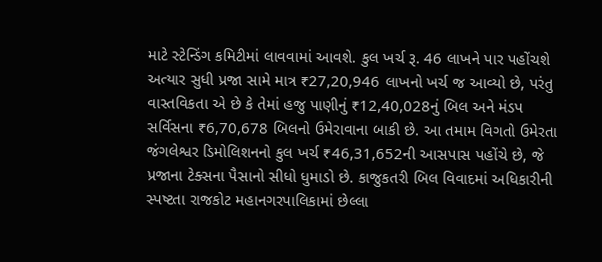માટે સ્ટેન્ડિંગ કમિટીમાં લાવવામાં આવશે. કુલ ખર્ચ રૂ. 46 લાખને પાર પહોંચશે અત્યાર સુધી પ્રજા સામે માત્ર ₹27,20,946 લાખનો ખર્ચ જ આવ્યો છે, પરંતુ વાસ્તવિકતા એ છે કે તેમાં હજુ પાણીનું ₹12,40,028નું બિલ અને મંડપ સર્વિસના ₹6,70,678 બિલનો ઉમેરાવાના બાકી છે. આ તમામ વિગતો ઉમેરતા જંગલેશ્વર ડિમોલિશનનો કુલ ખર્ચ ₹46,31,652ની આસપાસ પહોંચે છે, જે પ્રજાના ટેક્સના પૈસાનો સીધો ધુમાડો છે. કાજુકતરી બિલ વિવાદમાં અધિકારીની સ્પષ્ટતા રાજકોટ મહાનગરપાલિકામાં છેલ્લા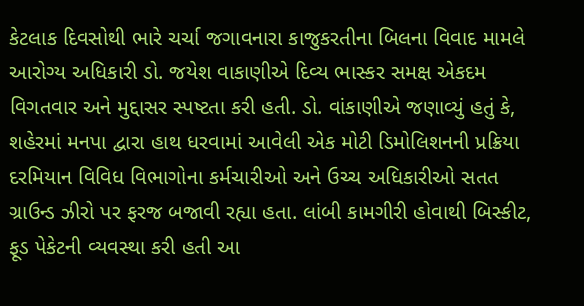કેટલાક દિવસોથી ભારે ચર્ચા જગાવનારા કાજુકરતીના બિલના વિવાદ મામલે આરોગ્ય અધિકારી ડો. જયેશ વાકાણીએ દિવ્ય ભાસ્કર સમક્ષ એકદમ વિગતવાર અને મુદ્દાસર સ્પષ્ટતા કરી હતી. ડો. વાંકાણીએ જણાવ્યું હતું કે, શહેરમાં મનપા દ્વારા હાથ ધરવામાં આવેલી એક મોટી ડિમોલિશનની પ્રક્રિયા દરમિયાન વિવિધ વિભાગોના કર્મચારીઓ અને ઉચ્ચ અધિકારીઓ સતત ગ્રાઉન્ડ ઝીરો પર ફરજ બજાવી રહ્યા હતા. લાંબી કામગીરી હોવાથી બિસ્કીટ, ફૂડ પેકેટની વ્યવસ્થા કરી હતી આ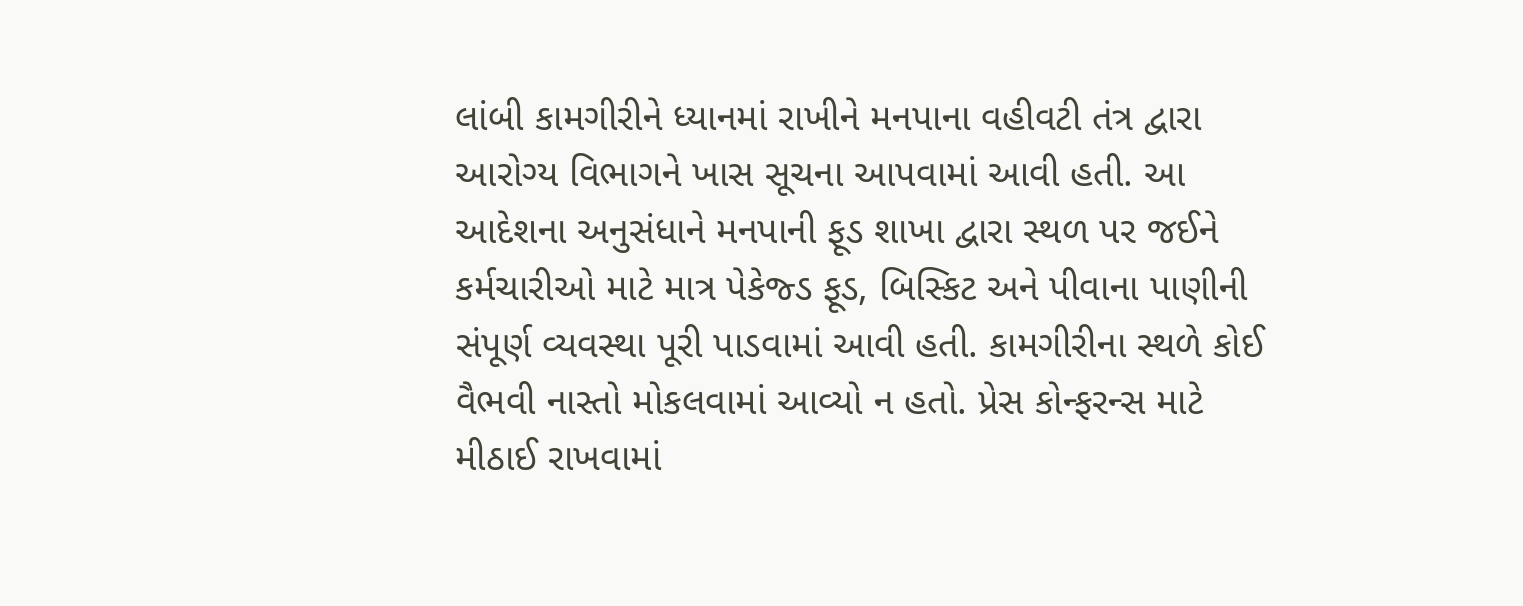લાંબી કામગીરીને ધ્યાનમાં રાખીને મનપાના વહીવટી તંત્ર દ્વારા આરોગ્ય વિભાગને ખાસ સૂચના આપવામાં આવી હતી. આ આદેશના અનુસંધાને મનપાની ફૂડ શાખા દ્વારા સ્થળ પર જઈને કર્મચારીઓ માટે માત્ર પેકેજ્ડ ફૂડ, બિસ્કિટ અને પીવાના પાણીની સંપૂર્ણ વ્યવસ્થા પૂરી પાડવામાં આવી હતી. કામગીરીના સ્થળે કોઈ વૈભવી નાસ્તો મોકલવામાં આવ્યો ન હતો. પ્રેસ કોન્ફરન્સ માટે મીઠાઈ રાખવામાં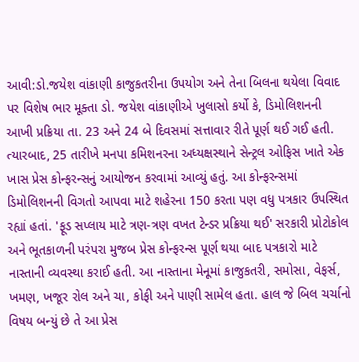આવી:ડો.જયેશ વાંકાણી કાજુકતરીના ઉપયોગ અને તેના બિલના થયેલા વિવાદ પર વિશેષ ભાર મૂક્તા ડો. જયેશ વાંકાણીએ ખુલાસો કર્યો કે, ડિમોલિશનની આખી પ્રક્રિયા તા. 23 અને 24 બે દિવસમાં સત્તાવાર રીતે પૂર્ણ થઈ ગઈ હતી. ત્યારબાદ, 25 તારીખે મનપા કમિશનરના અધ્યક્ષસ્થાને સેન્ટ્રલ ઓફિસ ખાતે એક ખાસ પ્રેસ કોન્ફરન્સનું આયોજન કરવામાં આવ્યું હતું. આ કોન્ફરન્સમાં ડિમોલિશનની વિગતો આપવા માટે શહેરના 150 કરતા પણ વધુ પત્રકાર ઉપસ્થિત રહ્યાં હતાં. 'ફૂડ સપ્લાય માટે ત્રણ-ત્રણ વખત ટેન્ડર પ્રક્રિયા થઈ' સરકારી પ્રોટોકોલ અને ભૂતકાળની પરંપરા મુજબ પ્રેસ કોન્ફરન્સ પૂર્ણ થયા બાદ પત્રકારો માટે નાસ્તાની વ્યવસ્થા કરાઈ હતી. આ નાસ્તાના મેનૂમાં કાજુકતરી, સમોસા, વેફર્સ, ખમણ, ખજૂર રોલ અને ચા, કોફી અને પાણી સામેલ હતા. હાલ જે બિલ ચર્ચાનો વિષય બન્યું છે તે આ પ્રેસ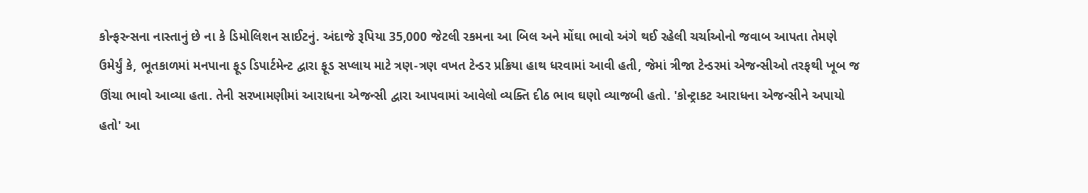કોન્ફરન્સના નાસ્તાનું છે ના કે ડિમોલિશન સાઈટનું. અંદાજે રૂપિયા 35,000 જેટલી રકમના આ બિલ અને મોંઘા ભાવો અંગે થઈ રહેલી ચર્ચાઓનો જવાબ આપતા તેમણે ઉમેર્યું કે, ભૂતકાળમાં મનપાના ફૂડ ડિપાર્ટમેન્ટ દ્વારા ફૂડ સપ્લાય માટે ત્રણ-ત્રણ વખત ટેન્ડર પ્રક્રિયા હાથ ધરવામાં આવી હતી, જેમાં ત્રીજા ટેન્ડરમાં એજન્સીઓ તરફથી ખૂબ જ ઊંચા ભાવો આવ્યા હતા. તેની સરખામણીમાં આરાધના એજન્સી દ્વારા આપવામાં આવેલો વ્યક્તિ દીઠ ભાવ ઘણો વ્યાજબી હતો. 'કોન્ટ્રાકટ આરાધના એજન્સીને અપાયો હતો' આ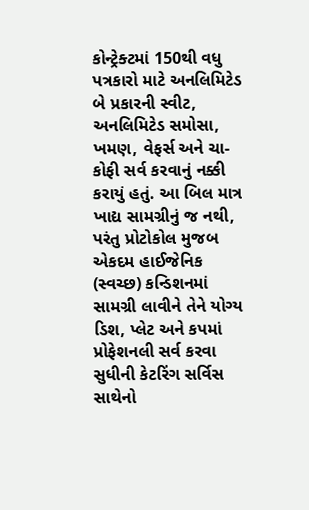કોન્ટ્રેક્ટમાં 150થી વધુ પત્રકારો માટે અનલિમિટેડ બે પ્રકારની સ્વીટ, અનલિમિટેડ સમોસા, ખમણ, વેફર્સ અને ચા-કોફી સર્વ કરવાનું નક્કી કરાયું હતું. આ બિલ માત્ર ખાદ્ય સામગ્રીનું જ નથી, પરંતુ પ્રોટોકોલ મુજબ એકદમ હાઈજેનિક (સ્વચ્છ) કન્ડિશનમાં સામગ્રી લાવીને તેને યોગ્ય ડિશ, પ્લેટ અને કપમાં પ્રોફેશનલી સર્વ કરવા સુધીની કેટરિંગ સર્વિસ સાથેનો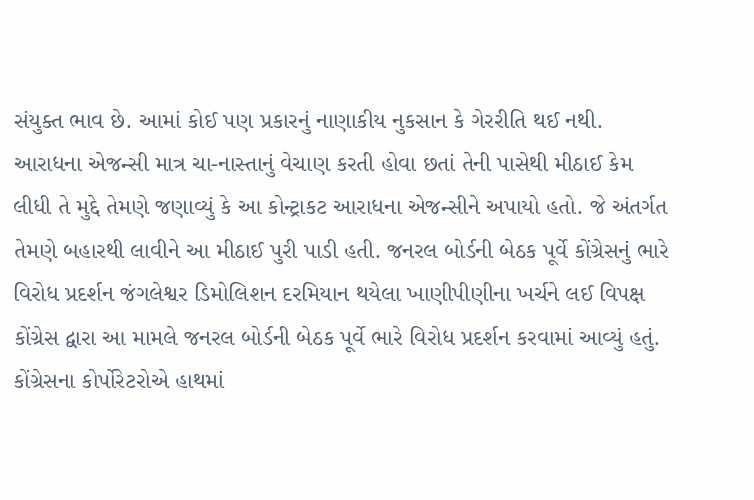સંયુક્ત ભાવ છે. આમાં કોઈ પણ પ્રકારનું નાણાકીય નુકસાન કે ગેરરીતિ થઈ નથી. આરાધના એજન્સી માત્ર ચા-નાસ્તાનું વેચાણ કરતી હોવા છતાં તેની પાસેથી મીઠાઈ કેમ લીધી તે મુદ્દે તેમણે જણાવ્યું કે આ કોન્ટ્રાકટ આરાધના એજન્સીને અપાયો હતો. જે અંતર્ગત તેમણે બહારથી લાવીને આ મીઠાઈ પુરી પાડી હતી. જનરલ બોર્ડની બેઠક પૂર્વે કોંગ્રેસનું ભારે વિરોધ પ્રદર્શન જંગલેશ્વર ડિમોલિશન દરમિયાન થયેલા ખાણીપીણીના ખર્ચને લઈ વિપક્ષ કોંગ્રેસ દ્વારા આ મામલે જનરલ બોર્ડની બેઠક પૂર્વે ભારે વિરોધ પ્રદર્શન કરવામાં આવ્યું હતું. કોંગ્રેસના કોર્પોરેટરોએ હાથમાં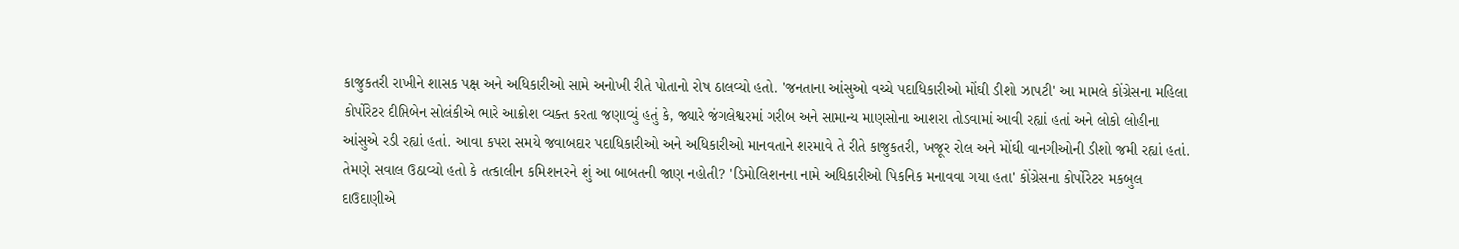કાજુકતરી રાખીને શાસક પક્ષ અને અધિકારીઓ સામે અનોખી રીતે પોતાનો રોષ ઠાલવ્યો હતો. 'જનતાના આંસુઓ વચ્ચે પદાધિકારીઓ મોંઘી ડીશો ઝાપટી' આ મામલે કોંગ્રેસના મહિલા કોર્પોરેટર દીપ્તિબેન સોલંકીએ ભારે આક્રોશ વ્યક્ત કરતા જણાવ્યું હતું કે, જ્યારે જંગલેશ્વરમાં ગરીબ અને સામાન્ય માણસોના આશરા તોડવામાં આવી રહ્યાં હતાં અને લોકો લોહીના આંસુએ રડી રહ્યાં હતાં. આવા કપરા સમયે જવાબદાર પદાધિકારીઓ અને અધિકારીઓ માનવતાને શરમાવે તે રીતે કાજુકતરી, ખજૂર રોલ અને મોંઘી વાનગીઓની ડીશો જમી રહ્યાં હતાં. તેમણે સવાલ ઉઠાવ્યો હતો કે તત્કાલીન કમિશનરને શું આ બાબતની જાણ નહોતી? 'ડિમોલિશનના નામે અધિકારીઓ પિકનિક મનાવવા ગયા હતા' કોંગ્રેસના કોર્પોરેટર મકબુલ દાઉદાણીએ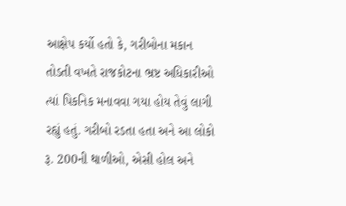આક્ષેપ કર્યો હતો કે, ગરીબોના મકાન તોડતી વખતે રાજકોટના ભ્રષ્ટ અધિકારીઓ ત્યાં પિકનિક મનાવવા ગયા હોય તેવું લાગી રહ્યું હતું. ગરીબો રડતા હતા અને આ લોકો રૂ. 200ની થાળીઓ, એસી હોલ અને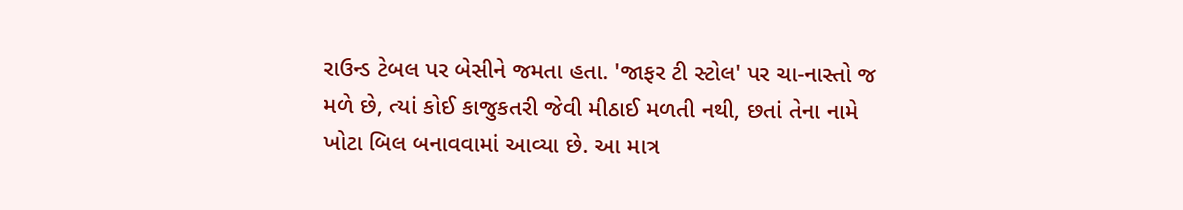રાઉન્ડ ટેબલ પર બેસીને જમતા હતા. 'જાફર ટી સ્ટોલ' પર ચા-નાસ્તો જ મળે છે, ત્યાં કોઈ કાજુકતરી જેવી મીઠાઈ મળતી નથી, છતાં તેના નામે ખોટા બિલ બનાવવામાં આવ્યા છે. આ માત્ર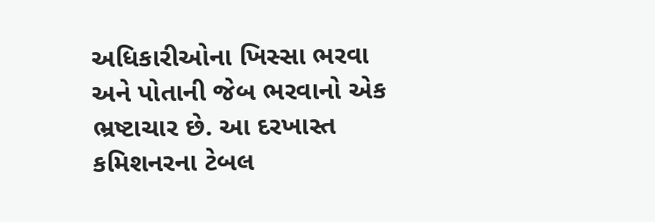અધિકારીઓના ખિસ્સા ભરવા અને પોતાની જેબ ભરવાનો એક ભ્રષ્ટાચાર છે. આ દરખાસ્ત કમિશનરના ટેબલ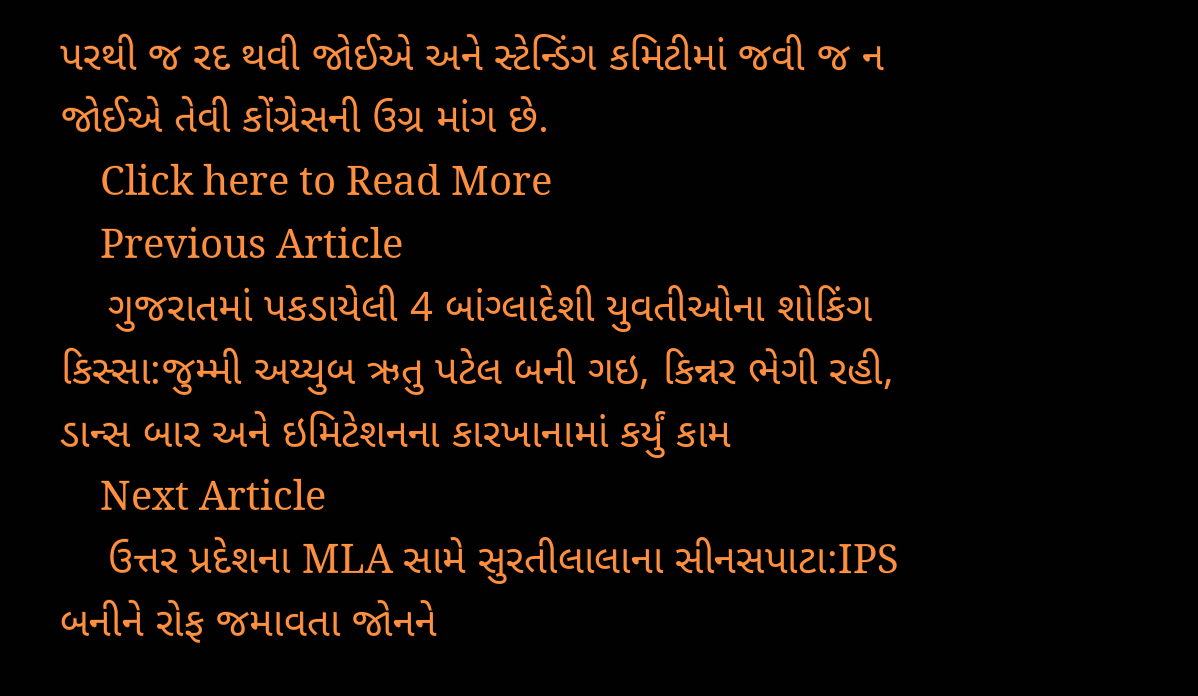પરથી જ રદ થવી જોઈએ અને સ્ટેન્ડિંગ કમિટીમાં જવી જ ન જોઈએ તેવી કોંગ્રેસની ઉગ્ર માંગ છે.
    Click here to Read More
    Previous Article
    ગુજરાતમાં પકડાયેલી 4 બાંગ્લાદેશી યુવતીઓના શોકિંગ કિસ્સા:જુમ્મી અય્યુબ ઋતુ પટેલ બની ગઇ, કિન્નર ભેગી રહી, ડાન્સ બાર અને ઇમિટેશનના કારખાનામાં કર્યું કામ
    Next Article
    ઉત્તર પ્રદેશના MLA સામે સુરતીલાલાના સીનસપાટા:IPS બનીને રોફ જમાવતા જોનને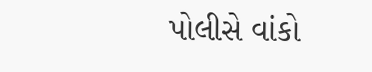પોલીસે વાંકો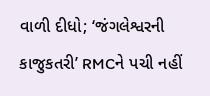વાળી દીધો; ‘જંગલેશ્વરની કાજુકતરી’ RMCને પચી નહીં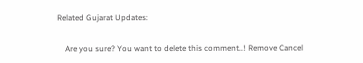Related Gujarat Updates:

    Are you sure? You want to delete this comment..! Remove Cancel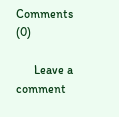Comments (0)

      Leave a comment